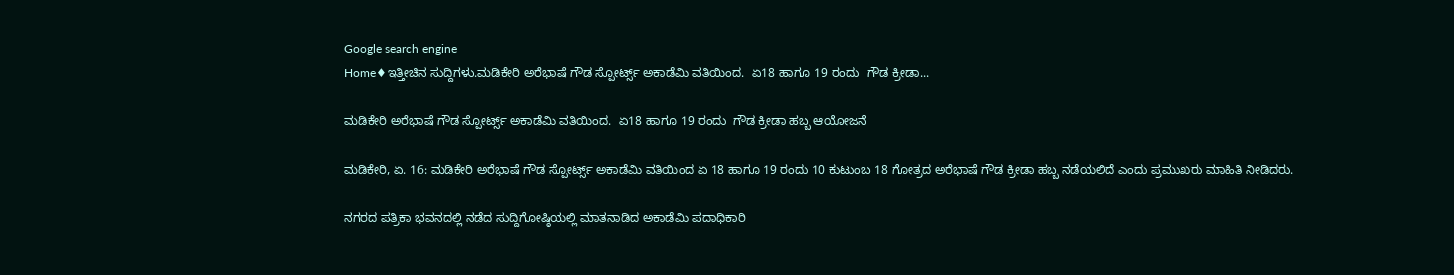Google search engine
Home♦ಇತ್ತೀಚಿನ ಸುದ್ದಿಗಳು.ಮಡಿಕೇರಿ ಅರೆಭಾಷೆ ಗೌಡ ಸ್ಪೋರ್ಟ್ಸ್ ಅಕಾಡೆಮಿ ವತಿಯಿಂದ.  ಏ18 ಹಾಗೂ 19 ರಂದು  ಗೌಡ ಕ್ರೀಡಾ...

ಮಡಿಕೇರಿ ಅರೆಭಾಷೆ ಗೌಡ ಸ್ಪೋರ್ಟ್ಸ್ ಅಕಾಡೆಮಿ ವತಿಯಿಂದ.  ಏ18 ಹಾಗೂ 19 ರಂದು  ಗೌಡ ಕ್ರೀಡಾ ಹಬ್ಬ ಆಯೋಜನೆ

ಮಡಿಕೇರಿ, ಏ. 16: ಮಡಿಕೇರಿ ಅರೆಭಾಷೆ ಗೌಡ ಸ್ಪೋರ್ಟ್ಸ್ ಅಕಾಡೆಮಿ ವತಿಯಿಂದ ಏ 18 ಹಾಗೂ 19 ರಂದು 10 ಕುಟುಂಬ 18 ಗೋತ್ರದ ಅರೆಭಾಷೆ ಗೌಡ ಕ್ರೀಡಾ ಹಬ್ಬ ನಡೆಯಲಿದೆ ಎಂದು ಪ್ರಮುಖರು ಮಾಹಿತಿ ನೀಡಿದರು.

ನಗರದ ಪತ್ರಿಕಾ ಭವನದಲ್ಲಿ ನಡೆದ ಸುದ್ದಿಗೋಷ್ಠಿಯಲ್ಲಿ ಮಾತನಾಡಿದ ಅಕಾಡೆಮಿ ಪದಾಧಿಕಾರಿ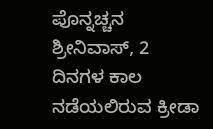ಪೊನ್ನಚ್ಚನ ಶ್ರೀನಿವಾಸ್, 2 ದಿನಗಳ ಕಾಲ ನಡೆಯಲಿರುವ ಕ್ರೀಡಾ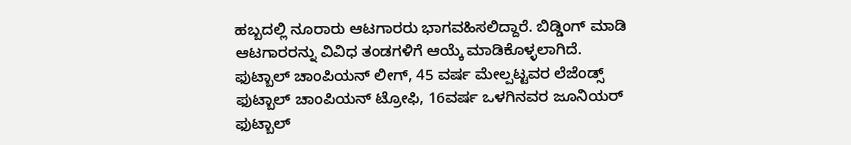ಹಬ್ಬದಲ್ಲಿ ನೂರಾರು ಆಟಗಾರರು ಭಾಗವಹಿಸಲಿದ್ದಾರೆ. ಬಿಡ್ಡಿಂಗ್ ಮಾಡಿ ಆಟಗಾರರನ್ನು ವಿವಿಧ ತಂಡಗಳಿಗೆ ಆಯ್ಕೆ ಮಾಡಿಕೊಳ್ಳಲಾಗಿದೆ. ಫುಟ್ಬಾಲ್ ಚಾಂಪಿಯನ್ ಲೀಗ್, 45 ವರ್ಷ ಮೇಲ್ಪಟ್ಟವರ ಲೆಜೆಂಡ್ಸ್ ಫುಟ್ಬಾಲ್ ಚಾಂಪಿಯನ್ ಟ್ರೋಫಿ, 16ವರ್ಷ ಒಳಗಿನವರ ಜೂನಿಯರ್ ಫುಟ್ಬಾಲ್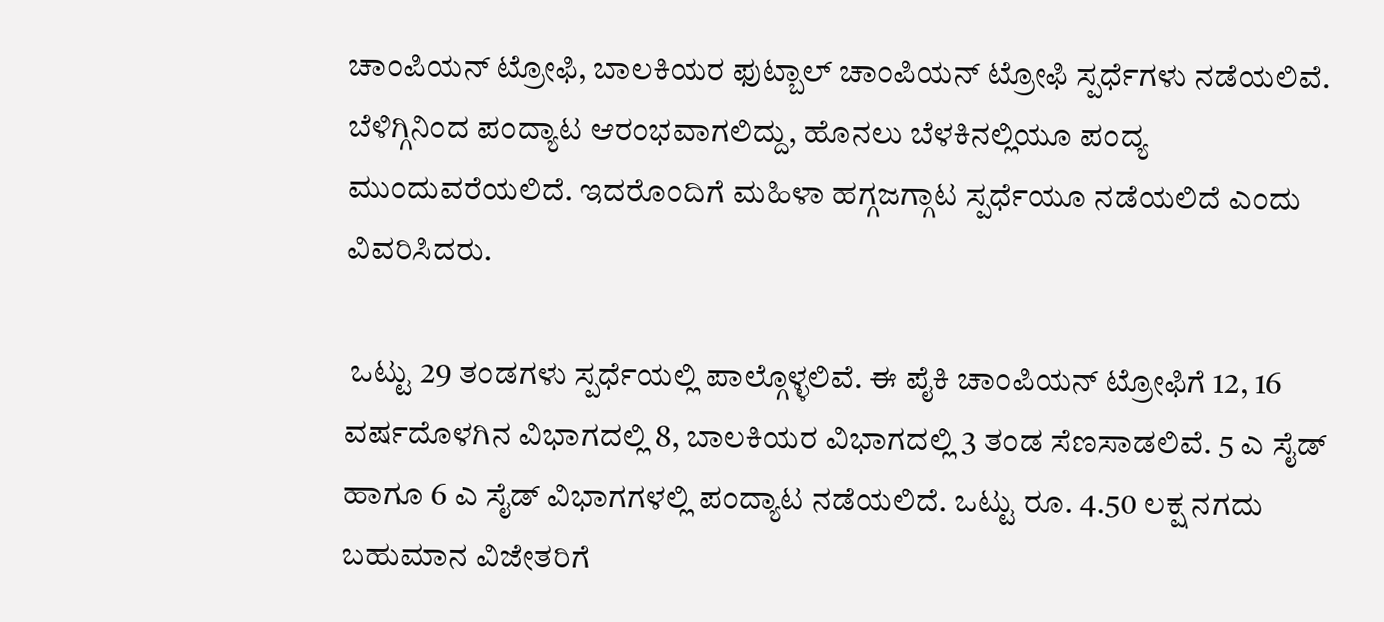ಚಾಂಪಿಯನ್ ಟ್ರೋಫಿ, ಬಾಲಕಿಯರ ಫುಟ್ಬಾಲ್ ಚಾಂಪಿಯನ್ ಟ್ರೋಫಿ ಸ್ಪರ್ಧೆಗಳು ನಡೆಯಲಿವೆ. ಬೆಳಿಗ್ಗಿನಿಂದ ಪಂದ್ಯಾಟ ಆರಂಭವಾಗಲಿದ್ದು, ಹೊನಲು ಬೆಳಕಿನಲ್ಲಿಯೂ ಪಂದ್ಯ ಮುಂದುವರೆಯಲಿದೆ. ಇದರೊಂದಿಗೆ ಮಹಿಳಾ ಹಗ್ಗಜಗ್ಗಾಟ ಸ್ಪರ್ಧೆಯೂ ನಡೆಯಲಿದೆ ಎಂದು ವಿವರಿಸಿದರು.

 ಒಟ್ಟು 29 ತಂಡಗಳು ಸ್ಪರ್ಧೆಯಲ್ಲಿ ಪಾಲ್ಗೊಳ್ಳಲಿವೆ. ಈ ಪೈಕಿ ಚಾಂಪಿಯನ್ ಟ್ರೋಫಿಗೆ 12, 16 ವರ್ಷದೊಳಗಿನ ವಿಭಾಗದಲ್ಲಿ 8, ಬಾಲಕಿಯರ ವಿಭಾಗದಲ್ಲಿ 3 ತಂಡ ಸೆಣಸಾಡಲಿವೆ. 5 ಎ ಸೈಡ್ ಹಾಗೂ 6 ಎ ಸೈಡ್ ವಿಭಾಗಗಳಲ್ಲಿ ಪಂದ್ಯಾಟ ನಡೆಯಲಿದೆ. ಒಟ್ಟು ರೂ. 4.50 ಲಕ್ಷ ನಗದು ಬಹುಮಾನ ವಿಜೇತರಿಗೆ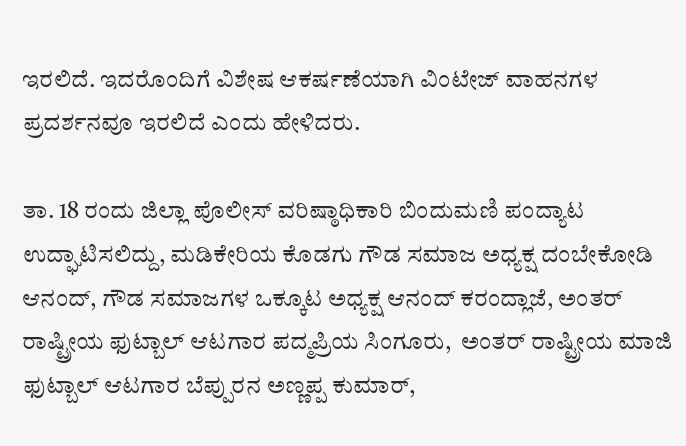ಇರಲಿದೆ. ಇದರೊಂದಿಗೆ ವಿಶೇಷ ಆಕರ್ಷಣೆಯಾಗಿ ವಿಂಟೇಜ್ ವಾಹನಗಳ ಪ್ರದರ್ಶನವೂ ಇರಲಿದೆ ಎಂದು ಹೇಳಿದರು.

ತಾ. 18 ರಂದು ಜಿಲ್ಲಾ ಪೊಲೀಸ್ ವರಿಷ್ಠಾಧಿಕಾರಿ ಬಿಂದುಮಣಿ ಪಂದ್ಯಾಟ ಉದ್ಘಾಟಿಸಲಿದ್ದು, ಮಡಿಕೇರಿಯ ಕೊಡಗು ಗೌಡ ಸಮಾಜ ಅಧ್ಯಕ್ಷ ದಂಬೇಕೋಡಿ ಆನಂದ್, ಗೌಡ ಸಮಾಜಗಳ ಒಕ್ಕೂಟ ಅಧ್ಯಕ್ಷ ಆನಂದ್ ಕರಂದ್ಲಾಜೆ, ಅಂತರ್ ರಾಷ್ಟ್ರೀಯ ಫುಟ್ಬಾಲ್ ಆಟಗಾರ ಪದ್ಮಪ್ರಿಯ ಸಿಂಗೂರು,  ಅಂತರ್ ರಾಷ್ಟ್ರೀಯ ಮಾಜಿ ಫುಟ್ಬಾಲ್ ಆಟಗಾರ ಬೆಪ್ಪುರನ ಅಣ್ಣಪ್ಪ ಕುಮಾರ್,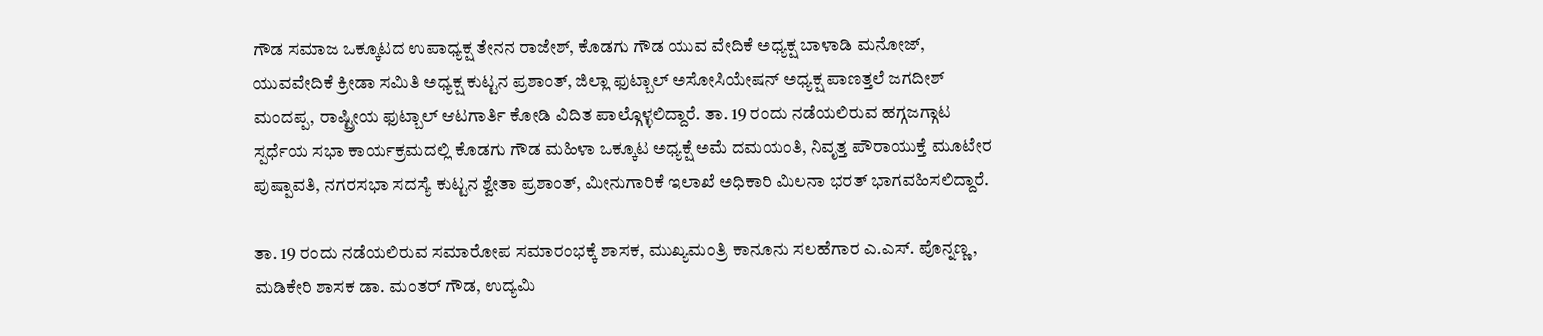ಗೌಡ ಸಮಾಜ ಒಕ್ಕೂಟದ ಉಪಾಧ್ಯಕ್ಷ ತೇನನ ರಾಜೇಶ್, ಕೊಡಗು ಗೌಡ ಯುವ ವೇದಿಕೆ ಅಧ್ಯಕ್ಷ ಬಾಳಾಡಿ ಮನೋಜ್, ಯುವವೇದಿಕೆ ಕ್ರೀಡಾ ಸಮಿತಿ ಅಧ್ಯಕ್ಷ ಕುಟ್ಟನ ಪ್ರಶಾಂತ್, ಜಿಲ್ಲಾ ಫುಟ್ಬಾಲ್ ಅಸೋಸಿಯೇಷನ್ ಅಧ್ಯಕ್ಷ ಪಾಣತ್ತಲೆ ಜಗದೀಶ್ ಮಂದಪ್ಪ, ರಾಷ್ಟ್ರೀಯ ಫುಟ್ಬಾಲ್ ಆಟಗಾರ್ತಿ ಕೋಡಿ ವಿದಿತ ಪಾಲ್ಗೊಳ್ಳಲಿದ್ದಾರೆ. ತಾ. 19 ರಂದು ನಡೆಯಲಿರುವ ಹಗ್ಗಜಗ್ಗಾಟ ಸ್ಪರ್ಧೆಯ ಸಭಾ ಕಾರ್ಯಕ್ರಮದಲ್ಲಿ ಕೊಡಗು ಗೌಡ ಮಹಿಳಾ ಒಕ್ಕೂಟ ಅಧ್ಯಕ್ಷೆ ಅಮೆ ದಮಯಂತಿ, ನಿವೃತ್ತ ಪೌರಾಯುಕ್ತೆ ಮೂಟೇರ ಪುಷ್ಪಾವತಿ, ನಗರಸಭಾ ಸದಸ್ಯೆ ಕುಟ್ಟನ ಶ್ವೇತಾ ಪ್ರಶಾಂತ್, ಮೀನುಗಾರಿಕೆ ಇಲಾಖೆ ಅಧಿಕಾರಿ ಮಿಲನಾ ಭರತ್ ಭಾಗವಹಿಸಲಿದ್ದಾರೆ.

ತಾ. 19 ರಂದು ನಡೆಯಲಿರುವ ಸಮಾರೋಪ ಸಮಾರಂಭಕ್ಕೆ ಶಾಸಕ, ಮುಖ್ಯಮಂತ್ರಿ ಕಾನೂನು ಸಲಹೆಗಾರ ಎ.ಎಸ್. ಪೊನ್ನಣ್ಣ, ಮಡಿಕೇರಿ ಶಾಸಕ ಡಾ. ಮಂತರ್ ಗೌಡ, ಉದ್ಯಮಿ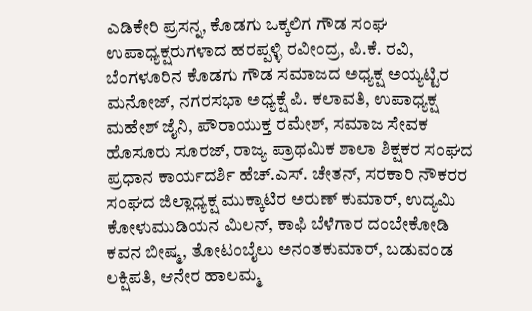ಎಡಿಕೇರಿ ಪ್ರಸನ್ನ, ಕೊಡಗು ಒಕ್ಕಲಿಗ ಗೌಡ ಸಂಘ ಉಪಾಧ್ಯಕ್ಷರುಗಳಾದ ಹರಪ್ಪಳ್ಳಿ ರವೀಂದ್ರ, ಪಿ.ಕೆ. ರವಿ, ಬೆಂಗಳೂರಿನ ಕೊಡಗು ಗೌಡ ಸಮಾಜದ ಅಧ್ಯಕ್ಷ ಅಯ್ಯಟ್ಟಿರ ಮನೋಜ್, ನಗರಸಭಾ ಅಧ್ಯಕ್ಷೆ ಪಿ. ಕಲಾವತಿ, ಉಪಾಧ್ಯಕ್ಷ ಮಹೇಶ್ ಜೈನಿ, ಪೌರಾಯುಕ್ತ ರಮೇಶ್, ಸಮಾಜ ಸೇವಕ ಹೊಸೂರು ಸೂರಜ್, ರಾಜ್ಯ ಪ್ರಾಥಮಿಕ ಶಾಲಾ ಶಿಕ್ಷಕರ ಸಂಘದ ಪ್ರಧಾನ ಕಾರ್ಯದರ್ಶಿ ಹೆಚ್.ಎಸ್. ಚೇತನ್, ಸರಕಾರಿ ನೌಕರರ ಸಂಘದ ಜಿಲ್ಲಾಧ್ಯಕ್ಷ ಮುಕ್ಕಾಟಿರ ಅರುಣ್ ಕುಮಾರ್, ಉದ್ಯಮಿ ಕೋಳುಮುಡಿಯನ ಮಿಲನ್, ಕಾಫಿ ಬೆಳೆಗಾರ ದಂಬೇಕೋಡಿ ಕವನ ಬೀಷ್ಮ, ತೋಟಂಬೈಲು ಅನಂತಕುಮಾರ್, ಬಡುವಂಡ ಲಕ್ಷಿಪತಿ, ಆನೇರ ಹಾಲಮ್ಮ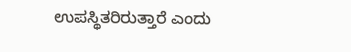ಉಪಸ್ಥಿತರಿರುತ್ತಾರೆ ಎಂದು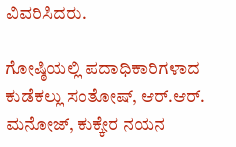ವಿವರಿಸಿದರು.

ಗೋಷ್ಠಿಯಲ್ಲಿ ಪದಾಧಿಕಾರಿಗಳಾದ ಕುಡೆಕಲ್ಲು ಸಂತೋಷ್, ಆರ್.ಆರ್. ಮನೋಜ್, ಕುಕ್ಕೇರ ನಯನ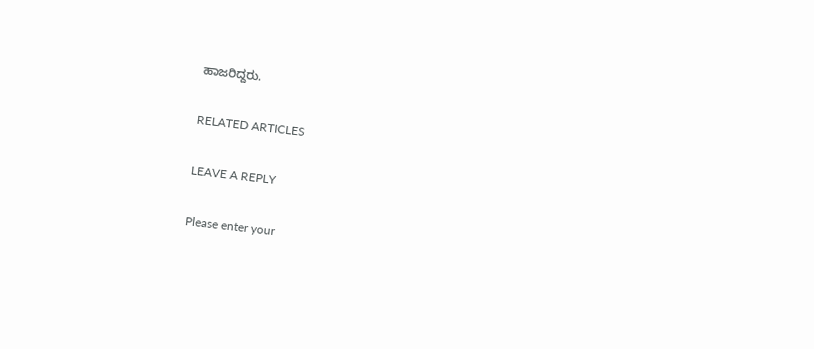ಹಾಜರಿದ್ದರು.

RELATED ARTICLES

LEAVE A REPLY

Please enter your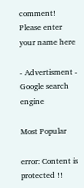comment!
Please enter your name here

- Advertisment -
Google search engine

Most Popular

error: Content is protected !!